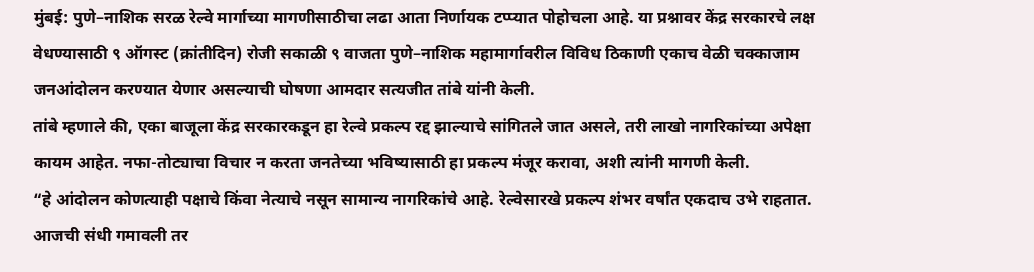मुंबई: पुणे–नाशिक सरळ रेल्वे मार्गाच्या मागणीसाठीचा लढा आता निर्णायक टप्प्यात पोहोचला आहे. या प्रश्नावर केंद्र सरकारचे लक्ष वेधण्यासाठी ९ ऑगस्ट (क्रांतीदिन) रोजी सकाळी ९ वाजता पुणे–नाशिक महामार्गावरील विविध ठिकाणी एकाच वेळी चक्काजाम जनआंदोलन करण्यात येणार असल्याची घोषणा आमदार सत्यजीत तांबे यांनी केली.
तांबे म्हणाले की, एका बाजूला केंद्र सरकारकडून हा रेल्वे प्रकल्प रद्द झाल्याचे सांगितले जात असले, तरी लाखो नागरिकांच्या अपेक्षा कायम आहेत. नफा-तोट्याचा विचार न करता जनतेच्या भविष्यासाठी हा प्रकल्प मंजूर करावा, अशी त्यांनी मागणी केली.
“हे आंदोलन कोणत्याही पक्षाचे किंवा नेत्याचे नसून सामान्य नागरिकांचे आहे. रेल्वेसारखे प्रकल्प शंभर वर्षांत एकदाच उभे राहतात. आजची संधी गमावली तर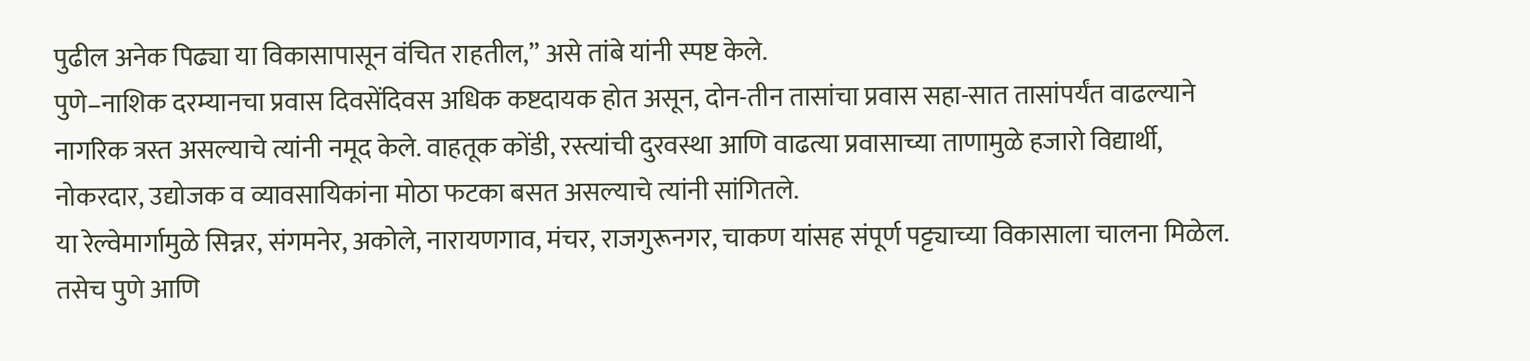पुढील अनेक पिढ्या या विकासापासून वंचित राहतील,” असे तांबे यांनी स्पष्ट केले.
पुणे–नाशिक दरम्यानचा प्रवास दिवसेंदिवस अधिक कष्टदायक होत असून, दोन-तीन तासांचा प्रवास सहा-सात तासांपर्यंत वाढल्याने नागरिक त्रस्त असल्याचे त्यांनी नमूद केले. वाहतूक कोंडी, रस्त्यांची दुरवस्था आणि वाढत्या प्रवासाच्या ताणामुळे हजारो विद्यार्थी, नोकरदार, उद्योजक व व्यावसायिकांना मोठा फटका बसत असल्याचे त्यांनी सांगितले.
या रेल्वेमार्गामुळे सिन्नर, संगमनेर, अकोले, नारायणगाव, मंचर, राजगुरूनगर, चाकण यांसह संपूर्ण पट्ट्याच्या विकासाला चालना मिळेल. तसेच पुणे आणि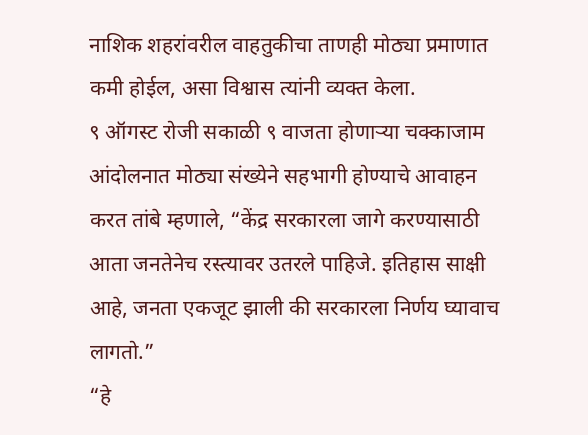नाशिक शहरांवरील वाहतुकीचा ताणही मोठ्या प्रमाणात कमी होईल, असा विश्वास त्यांनी व्यक्त केला.
९ ऑगस्ट रोजी सकाळी ९ वाजता होणाऱ्या चक्काजाम आंदोलनात मोठ्या संख्येने सहभागी होण्याचे आवाहन करत तांबे म्हणाले, “केंद्र सरकारला जागे करण्यासाठी आता जनतेनेच रस्त्यावर उतरले पाहिजे. इतिहास साक्षी आहे, जनता एकजूट झाली की सरकारला निर्णय घ्यावाच लागतो.”
“हे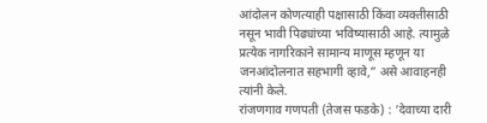आंदोलन कोणत्याही पक्षासाठी किंवा व्यक्तीसाठी नसून भावी पिढ्यांच्या भविष्यासाठी आहे. त्यामुळे प्रत्येक नागरिकाने सामान्य माणूस म्हणून या जनआंदोलनात सहभागी व्हावे,” असे आवाहनही त्यांनी केले.
रांजणगाव गणपती (तेजस फडके) : ‘देवाच्या दारी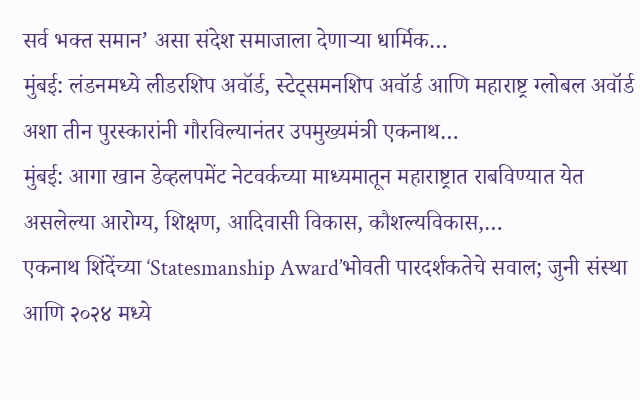सर्व भक्त समान’ असा संदेश समाजाला देणाऱ्या धार्मिक…
मुंबई: लंडनमध्ये लीडरशिप अवॉर्ड, स्टेट्समनशिप अवॉर्ड आणि महाराष्ट्र ग्लोबल अवॉर्ड अशा तीन पुरस्कारांनी गौरविल्यानंतर उपमुख्यमंत्री एकनाथ…
मुंबई: आगा खान डेव्हलपमेंट नेटवर्कच्या माध्यमातून महाराष्ट्रात राबविण्यात येत असलेल्या आरोग्य, शिक्षण, आदिवासी विकास, कौशल्यविकास,…
एकनाथ शिंदेंच्या ‘Statesmanship Award’भोवती पारदर्शकतेचे सवाल; जुनी संस्था आणि २०२४ मध्ये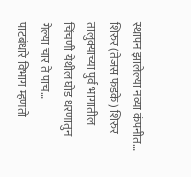स्थापन झालेल्या नव्या कंपनीत…
शिरुर (तेजस फडके) शिरुर तालुक्याच्या पुर्व भागातील चिंचणी येथील घोड धरणातुन गेल्या चार ते पाच…
पाटबंधारे विभाग म्हणतो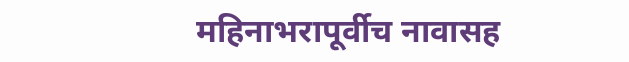महिनाभरापूर्वीच नावासह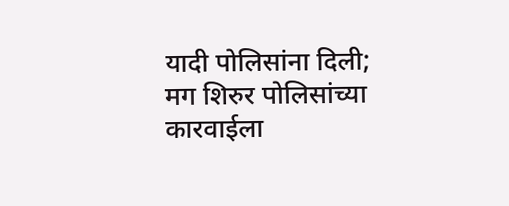यादी पोलिसांना दिली; मग शिरुर पोलिसांच्या कारवाईला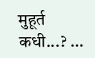मुहूर्त कधी...? …